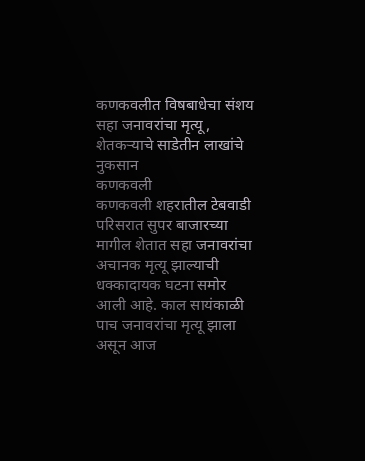कणकवलीत विषबाधेचा संशय
सहा जनावरांचा मृत्यू, शेतकऱ्याचे साडेतीन लाखांचे नुकसान
कणकवली
कणकवली शहरातील टेबवाडी परिसरात सुपर बाजारच्या मागील शेतात सहा जनावरांचा अचानक मृत्यू झाल्याची धक्कादायक घटना समोर आली आहे. काल सायंकाळी पाच जनावरांचा मृत्यू झाला असून आज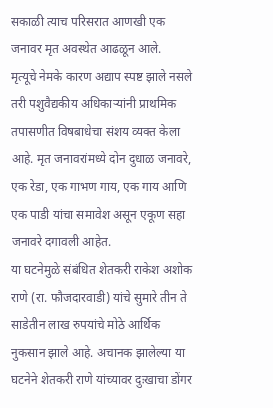सकाळी त्याच परिसरात आणखी एक जनावर मृत अवस्थेत आढळून आले.
मृत्यूचे नेमके कारण अद्याप स्पष्ट झाले नसले तरी पशुवैद्यकीय अधिकाऱ्यांनी प्राथमिक तपासणीत विषबाधेचा संशय व्यक्त केला आहे. मृत जनावरांमध्ये दोन दुधाळ जनावरे, एक रेडा, एक गाभण गाय, एक गाय आणि एक पाडी यांचा समावेश असून एकूण सहा जनावरे दगावली आहेत.
या घटनेमुळे संबंधित शेतकरी राकेश अशोक राणे (रा. फौजदारवाडी) यांचे सुमारे तीन ते साडेतीन लाख रुपयांचे मोठे आर्थिक नुकसान झाले आहे. अचानक झालेल्या या घटनेने शेतकरी राणे यांच्यावर दुःखाचा डोंगर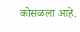कोसळला आहे.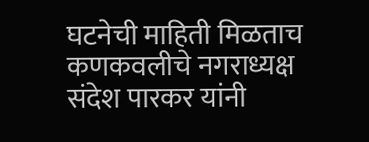घटनेची माहिती मिळताच कणकवलीचे नगराध्यक्ष संदेश पारकर यांनी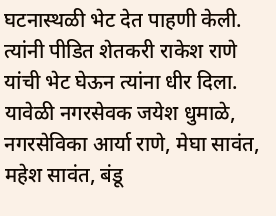घटनास्थळी भेट देत पाहणी केली. त्यांनी पीडित शेतकरी राकेश राणे यांची भेट घेऊन त्यांना धीर दिला. यावेळी नगरसेवक जयेश धुमाळे, नगरसेविका आर्या राणे, मेघा सावंत, महेश सावंत, बंडू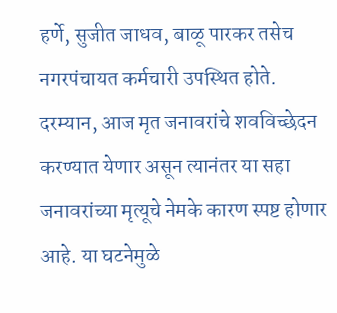हर्णे, सुजीत जाधव, बाळू पारकर तसेच नगरपंचायत कर्मचारी उपस्थित होते.
दरम्यान, आज मृत जनावरांचे शवविच्छेदन करण्यात येणार असून त्यानंतर या सहा जनावरांच्या मृत्यूचे नेमके कारण स्पष्ट होणार आहे. या घटनेमुळे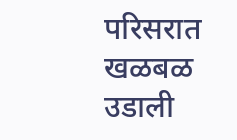परिसरात खळबळ उडाली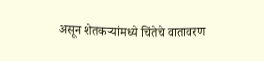असून शेतकऱ्यांमध्ये चिंतेचे वातावरण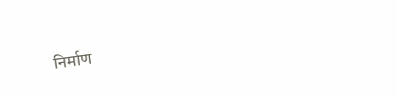निर्माण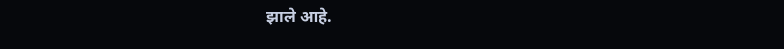झाले आहे.